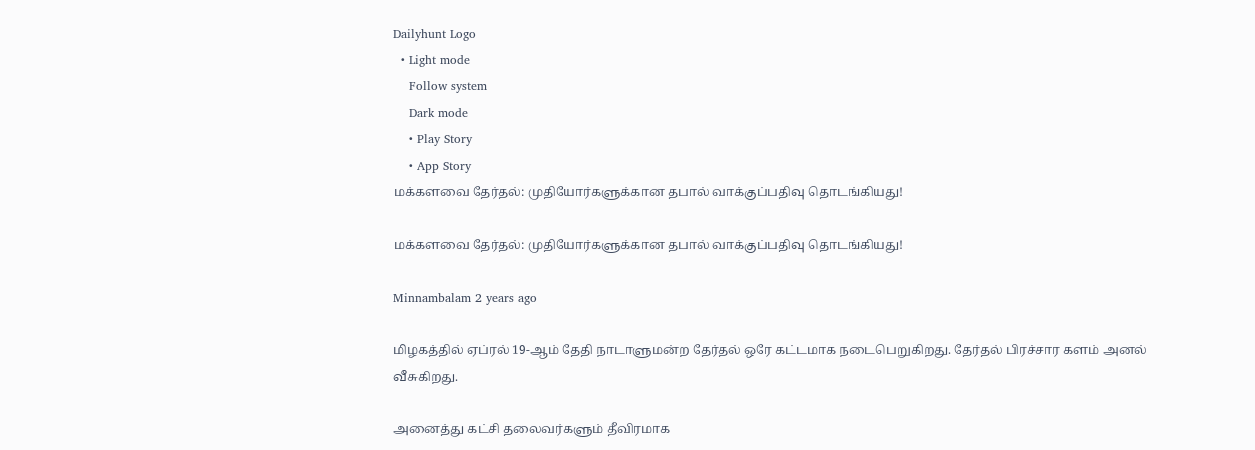Dailyhunt Logo
  • Light mode
    Follow system
    Dark mode
    • Play Story
    • App Story
மக்களவை தேர்தல்: முதியோர்களுக்கான தபால் வாக்குப்பதிவு தொடங்கியது!

மக்களவை தேர்தல்: முதியோர்களுக்கான தபால் வாக்குப்பதிவு தொடங்கியது!

Minnambalam 2 years ago

மிழகத்தில் ஏப்ரல் 19-ஆம் தேதி நாடாளுமன்ற தேர்தல் ஒரே கட்டமாக நடைபெறுகிறது. தேர்தல் பிரச்சார களம் அனல் வீசுகிறது.

அனைத்து கட்சி தலைவர்களும் தீவிரமாக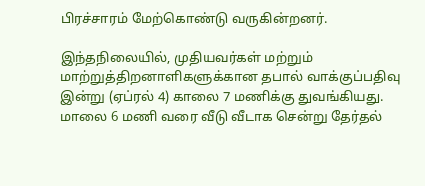பிரச்சாரம் மேற்கொண்டு வருகின்றனர்.

இந்தநிலையில், முதியவர்கள் மற்றும் மாற்றுத்திறனாளிகளுக்கான தபால் வாக்குப்பதிவு இன்று (ஏப்ரல் 4) காலை 7 மணிக்கு துவங்கியது. மாலை 6 மணி வரை வீடு வீடாக சென்று தேர்தல்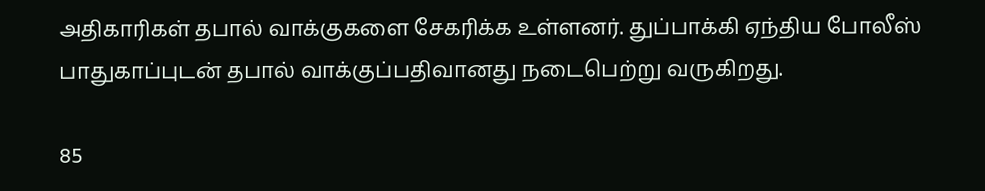அதிகாரிகள் தபால் வாக்குகளை சேகரிக்க உள்ளனர். துப்பாக்கி ஏந்திய போலீஸ் பாதுகாப்புடன் தபால் வாக்குப்பதிவானது நடைபெற்று வருகிறது.

85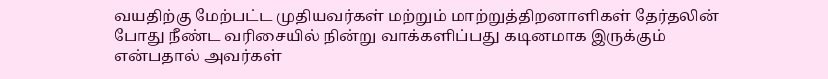வயதிற்கு மேற்பட்ட முதியவர்கள் மற்றும் மாற்றுத்திறனாளிகள் தேர்தலின் போது நீண்ட வரிசையில் நின்று வாக்களிப்பது கடினமாக இருக்கும் என்பதால் அவர்கள்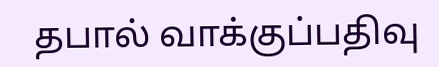தபால் வாக்குப்பதிவு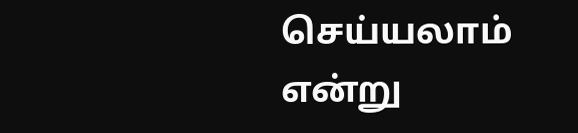செய்யலாம் என்று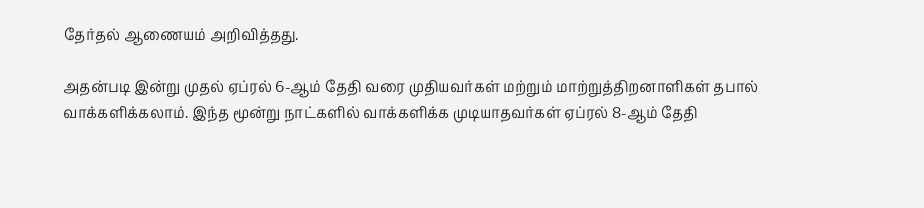தேர்தல் ஆணையம் அறிவித்தது.

அதன்படி இன்று முதல் ஏப்ரல் 6-ஆம் தேதி வரை முதியவர்கள் மற்றும் மாற்றுத்திறனாளிகள் தபால் வாக்களிக்கலாம். இந்த மூன்று நாட்களில் வாக்களிக்க முடியாதவர்கள் ஏப்ரல் 8-ஆம் தேதி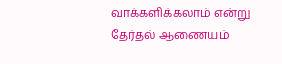வாக்களிக்கலாம் என்று தேர்தல் ஆணையம்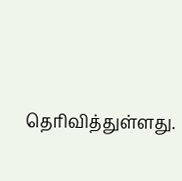தெரிவித்துள்ளது.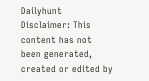Dailyhunt
Disclaimer: This content has not been generated, created or edited by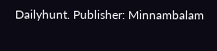Dailyhunt. Publisher: Minnambalam